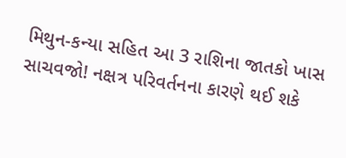મિથુન-કન્યા સહિત આ 3 રાશિના જાતકો ખાસ સાચવજો! નક્ષત્ર પરિવર્તનના કારણે થઈ શકે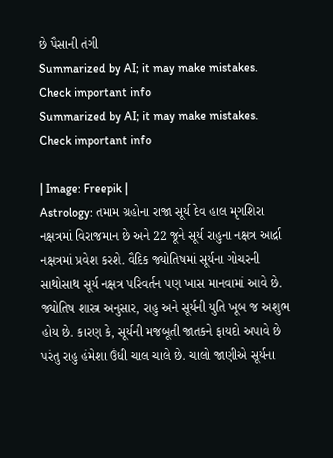છે પૈસાની તંગી
Summarized by AI; it may make mistakes. Check important info
Summarized by AI; it may make mistakes. Check important info

| Image: Freepik |
Astrology: તમામ ગ્રહોના રાજા સૂર્ય દેવ હાલ મૃગશિરા નક્ષત્રમાં વિરાજમાન છે અને 22 જૂને સૂર્ય રાહુના નક્ષત્ર આર્દ્રા નક્ષત્રમાં પ્રવેશ કરશે. વૈદિક જ્યોતિષમાં સૂર્યના ગોચરની સાથોસાથ સૂર્ય નક્ષત્ર પરિવર્તન પણ ખાસ માનવામાં આવે છે. જ્યોતિષ શાસ્ત્ર અનુસાર, રાહુ અને સૂર્યની યુતિ ખૂબ જ અશુભ હોય છે. કારણ કે, સૂર્યની મજબૂતી જાતકને ફાયદો અપાવે છે પરંતુ રાહુ હંમેશા ઉંધી ચાલ ચાલે છે. ચાલો જાણીએ સૂર્યના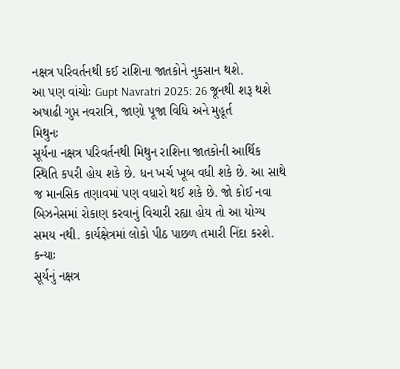નક્ષત્ર પરિવર્તનથી કઈ રાશિના જાતકોને નુકસાન થશે.
આ પણ વાંચોઃ Gupt Navratri 2025: 26 જૂનથી શરૂ થશે અષાઢી ગુપ્ત નવરાત્રિ, જાણો પૂજા વિધિ અને મુહૂર્ત
મિથુનઃ
સૂર્યના નક્ષત્ર પરિવર્તનથી મિથુન રાશિના જાતકોની આર્થિક સ્થિતિ કપરી હોય શકે છે. ધન ખર્ચ ખૂબ વધી શકે છે. આ સાથે જ માનસિક તણાવમાં પણ વધારો થઈ શકે છે. જો કોઈ નવા બિઝનેસમાં રોકાણ કરવાનું વિચારી રહ્યા હોય તો આ યોગ્ય સમય નથી. કાર્યક્ષેત્રમાં લોકો પીઠ પાછળ તમારી નિંદા કરશે.
કન્યાઃ
સૂર્યનું નક્ષત્ર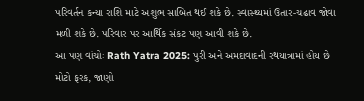પરિવર્તન કન્યા રાશિ માટે અશુભ સાબિત થઈ શકે છે. સ્વાસ્થ્યમાં ઉતાર-ચઢાવ જોવા મળી શકે છે. પરિવાર પર આર્થિક સંકટ પણ આવી શકે છે.
આ પણ વાંચોઃ Rath Yatra 2025: પુરી અને અમદાવાદની રથયાત્રામાં હોય છે મોટો ફરક, જાણો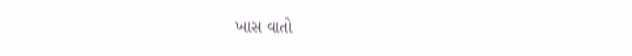ખાસ વાતો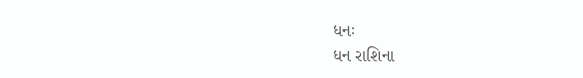ધનઃ
ધન રાશિના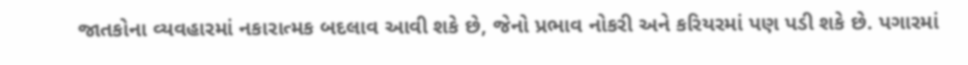જાતકોના વ્યવહારમાં નકારાત્મક બદલાવ આવી શકે છે, જેનો પ્રભાવ નોકરી અને કરિયરમાં પણ પડી શકે છે. પગારમાં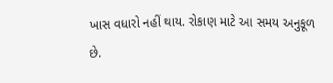ખાસ વધારો નહીં થાય. રોકાણ માટે આ સમય અનુકૂળ છે.